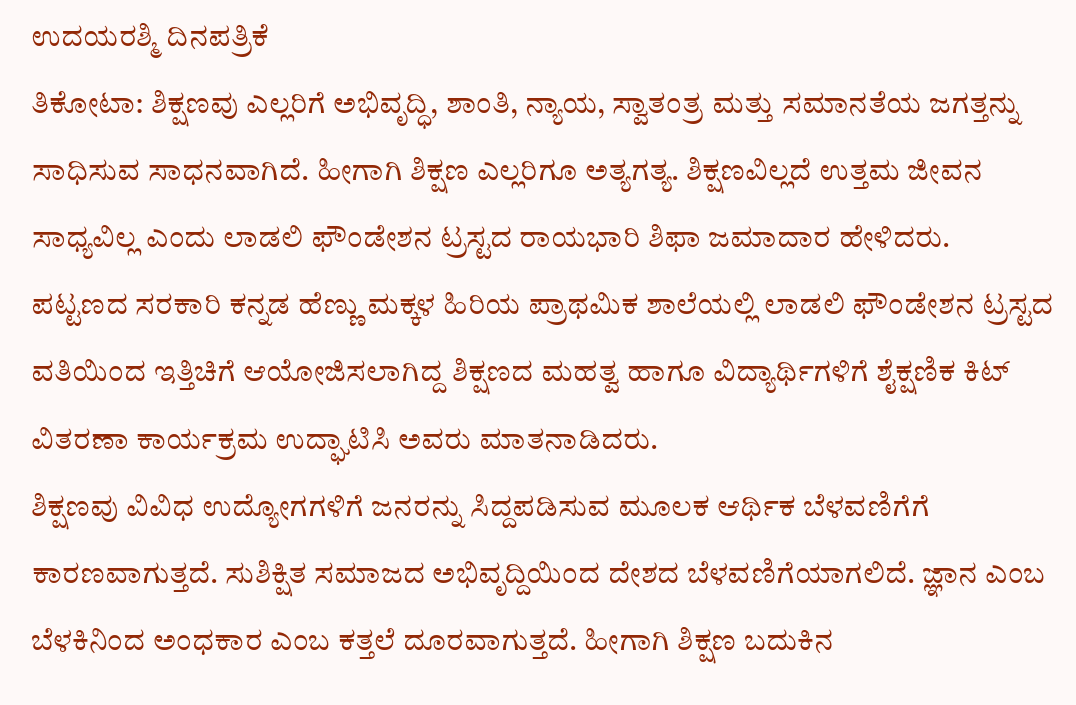ಉದಯರಶ್ಮಿ ದಿನಪತ್ರಿಕೆ
ತಿಕೋಟಾ: ಶಿಕ್ಷಣವು ಎಲ್ಲರಿಗೆ ಅಭಿವೃದ್ಧಿ, ಶಾಂತಿ, ನ್ಯಾಯ, ಸ್ವಾತಂತ್ರ ಮತ್ತು ಸಮಾನತೆಯ ಜಗತ್ತನ್ನು ಸಾಧಿಸುವ ಸಾಧನವಾಗಿದೆ. ಹೀಗಾಗಿ ಶಿಕ್ಷಣ ಎಲ್ಲರಿಗೂ ಅತ್ಯಗತ್ಯ. ಶಿಕ್ಷಣವಿಲ್ಲದೆ ಉತ್ತಮ ಜೀವನ ಸಾಧ್ಯವಿಲ್ಲ ಎಂದು ಲಾಡಲಿ ಫೌಂಡೇಶನ ಟ್ರಸ್ಟದ ರಾಯಭಾರಿ ಶಿಫಾ ಜಮಾದಾರ ಹೇಳಿದರು.
ಪಟ್ಟಣದ ಸರಕಾರಿ ಕನ್ನಡ ಹೆಣ್ಣು ಮಕ್ಕಳ ಹಿರಿಯ ಪ್ರಾಥಮಿಕ ಶಾಲೆಯಲ್ಲಿ ಲಾಡಲಿ ಫೌಂಡೇಶನ ಟ್ರಸ್ಟದ ವತಿಯಿಂದ ಇತ್ತಿಚಿಗೆ ಆಯೋಜಿಸಲಾಗಿದ್ದ ಶಿಕ್ಷಣದ ಮಹತ್ವ ಹಾಗೂ ವಿದ್ಯಾರ್ಥಿಗಳಿಗೆ ಶೈಕ್ಷಣಿಕ ಕಿಟ್ ವಿತರಣಾ ಕಾರ್ಯಕ್ರಮ ಉದ್ಘಾಟಿಸಿ ಅವರು ಮಾತನಾಡಿದರು.
ಶಿಕ್ಷಣವು ವಿವಿಧ ಉದ್ಯೋಗಗಳಿಗೆ ಜನರನ್ನು ಸಿದ್ದಪಡಿಸುವ ಮೂಲಕ ಆರ್ಥಿಕ ಬೆಳವಣಿಗೆಗೆ ಕಾರಣವಾಗುತ್ತದೆ. ಸುಶಿಕ್ಷಿತ ಸಮಾಜದ ಅಭಿವೃದ್ದಿಯಿಂದ ದೇಶದ ಬೆಳವಣಿಗೆಯಾಗಲಿದೆ. ಜ್ಞಾನ ಎಂಬ ಬೆಳಕಿನಿಂದ ಅಂಧಕಾರ ಎಂಬ ಕತ್ತಲೆ ದೂರವಾಗುತ್ತದೆ. ಹೀಗಾಗಿ ಶಿಕ್ಷಣ ಬದುಕಿನ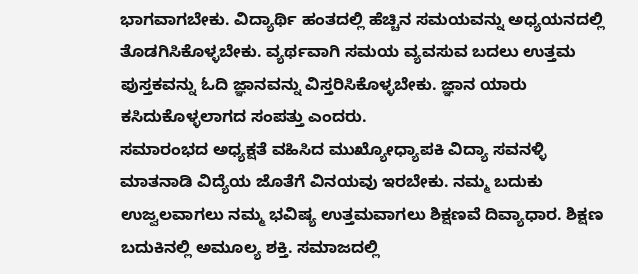ಭಾಗವಾಗಬೇಕು. ವಿದ್ಯಾರ್ಥಿ ಹಂತದಲ್ಲಿ ಹೆಚ್ಚಿನ ಸಮಯವನ್ನು ಅಧ್ಯಯನದಲ್ಲಿ ತೊಡಗಿಸಿಕೊಳ್ಳಬೇಕು. ವ್ಯರ್ಥವಾಗಿ ಸಮಯ ವ್ಯವಸುವ ಬದಲು ಉತ್ತಮ ಪುಸ್ತಕವನ್ನು ಓದಿ ಜ್ಞಾನವನ್ನು ವಿಸ್ತರಿಸಿಕೊಳ್ಳಬೇಕು. ಜ್ಞಾನ ಯಾರು ಕಸಿದುಕೊಳ್ಳಲಾಗದ ಸಂಪತ್ತು ಎಂದರು.
ಸಮಾರಂಭದ ಅಧ್ಯಕ್ಷತೆ ವಹಿಸಿದ ಮುಖ್ಯೋಧ್ಯಾಪಕಿ ವಿದ್ಯಾ ಸವನಳ್ಳಿ ಮಾತನಾಡಿ ವಿದ್ಯೆಯ ಜೊತೆಗೆ ವಿನಯವು ಇರಬೇಕು. ನಮ್ಮ ಬದುಕು ಉಜ್ವಲವಾಗಲು ನಮ್ಮ ಭವಿಷ್ಯ ಉತ್ತಮವಾಗಲು ಶಿಕ್ಷಣವೆ ದಿವ್ಯಾಧಾರ. ಶಿಕ್ಷಣ ಬದುಕಿನಲ್ಲಿ ಅಮೂಲ್ಯ ಶಕ್ತಿ. ಸಮಾಜದಲ್ಲಿ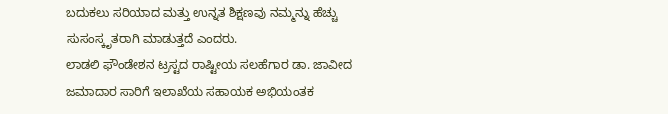ಬದುಕಲು ಸರಿಯಾದ ಮತ್ತು ಉನ್ನತ ಶಿಕ್ಷಣವು ನಮ್ಮನ್ನು ಹೆಚ್ಚು ಸುಸಂಸ್ಕೃತರಾಗಿ ಮಾಡುತ್ತದೆ ಎಂದರು.
ಲಾಡಲಿ ಫೌಂಡೇಶನ ಟ್ರಸ್ಟದ ರಾಷ್ಟೀಯ ಸಲಹೆಗಾರ ಡಾ. ಜಾವೀದ ಜಮಾದಾರ ಸಾರಿಗೆ ಇಲಾಖೆಯ ಸಹಾಯಕ ಅಭಿಯಂತಕ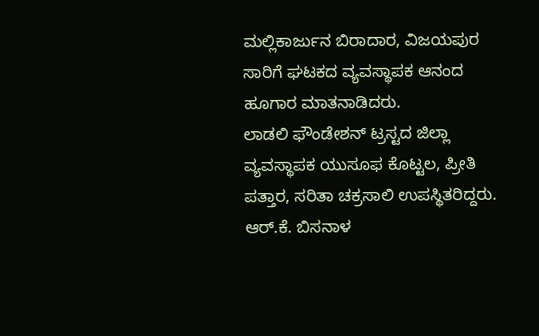ಮಲ್ಲಿಕಾರ್ಜುನ ಬಿರಾದಾರ, ವಿಜಯಪುರ ಸಾರಿಗೆ ಘಟಕದ ವ್ಯವಸ್ಥಾಪಕ ಆನಂದ ಹೂಗಾರ ಮಾತನಾಡಿದರು.
ಲಾಡಲಿ ಫೌಂಡೇಶನ್ ಟ್ರಸ್ಟದ ಜಿಲ್ಲಾ ವ್ಯವಸ್ಥಾಪಕ ಯುಸೂಫ ಕೊಟ್ಟಲ, ಪ್ರೀತಿ ಪತ್ತಾರ, ಸರಿತಾ ಚಕ್ರಸಾಲಿ ಉಪಸ್ಥಿತರಿದ್ದರು.
ಆರ್.ಕೆ. ಬಿಸನಾಳ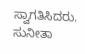ಸ್ವಾಗತಿಸಿದರು. ಸುನೀತಾ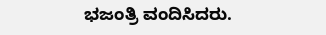ಭಜಂತ್ರಿ ವಂದಿಸಿದರು.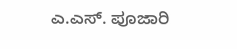ಎ.ಎಸ್. ಪೂಜಾರಿ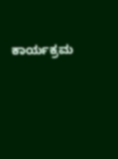ಕಾರ್ಯಕ್ರಮ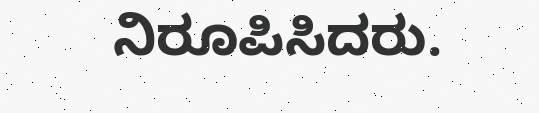ನಿರೂಪಿಸಿದರು.